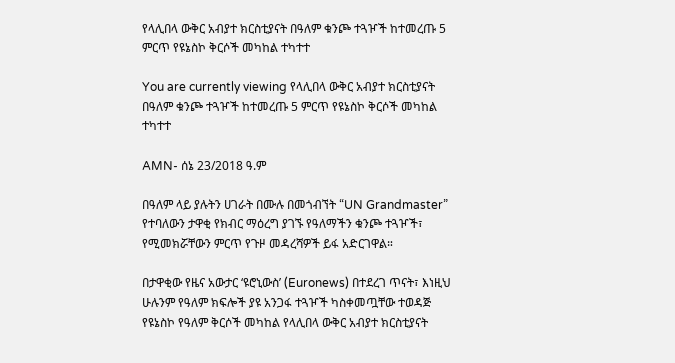የላሊበላ ውቅር አብያተ ክርስቲያናት በዓለም ቁንጮ ተጓዦች ከተመረጡ 5 ምርጥ የዩኔስኮ ቅርሶች መካከል ተካተተ

You are currently viewing የላሊበላ ውቅር አብያተ ክርስቲያናት በዓለም ቁንጮ ተጓዦች ከተመረጡ 5 ምርጥ የዩኔስኮ ቅርሶች መካከል ተካተተ

AMN- ሰኔ 23/2018 ዓ.ም

በዓለም ላይ ያሉትን ሀገራት በሙሉ በመጎብኘት “UN Grandmaster” የተባለውን ታዋቂ የክብር ማዕረግ ያገኙ የዓለማችን ቁንጮ ተጓዦች፣ የሚመክሯቸውን ምርጥ የጉዞ መዳረሻዎች ይፋ አድርገዋል።

በታዋቂው የዜና አውታር ‘ዩሮኒውስ’ (Euronews) በተደረገ ጥናት፣ እነዚህ ሁሉንም የዓለም ክፍሎች ያዩ አንጋፋ ተጓዦች ካስቀመጧቸው ተወዳጅ የዩኔስኮ የዓለም ቅርሶች መካከል የላሊበላ ውቅር አብያተ ክርስቲያናት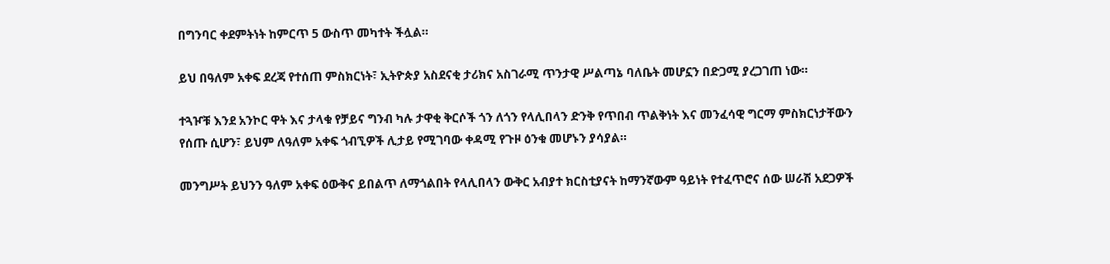በግንባር ቀደምትነት ከምርጥ 5 ውስጥ መካተት ችሏል።

ይህ በዓለም አቀፍ ደረጃ የተሰጠ ምስክርነት፣ ኢትዮጵያ አስደናቂ ታሪክና አስገራሚ ጥንታዊ ሥልጣኔ ባለቤት መሆኗን በድጋሚ ያረጋገጠ ነው።

ተጓዦቹ እንደ አንኮር ዋት እና ታላቁ የቻይና ግንብ ካሉ ታዋቂ ቅርሶች ጎን ለጎን የላሊበላን ድንቅ የጥበብ ጥልቅነት እና መንፈሳዊ ግርማ ምስክርነታቸውን የሰጡ ሲሆን፣ ይህም ለዓለም አቀፍ ጎብኚዎች ሊታይ የሚገባው ቀዳሚ የጉዞ ዕንቁ መሆኑን ያሳያል።

መንግሥት ይህንን ዓለም አቀፍ ዕውቅና ይበልጥ ለማጎልበት የላሊበላን ውቅር አብያተ ክርስቲያናት ከማንኛውም ዓይነት የተፈጥሮና ሰው ሠራሽ አደጋዎች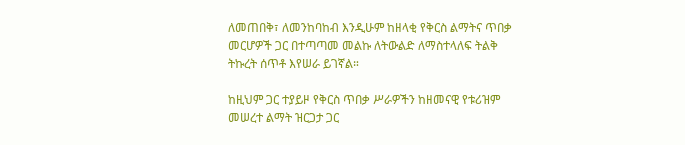ለመጠበቅ፣ ለመንከባከብ እንዲሁም ከዘላቂ የቅርስ ልማትና ጥበቃ መርሆዎች ጋር በተጣጣመ መልኩ ለትውልድ ለማስተላለፍ ትልቅ ትኩረት ሰጥቶ እየሠራ ይገኛል።

ከዚህም ጋር ተያይዞ የቅርስ ጥበቃ ሥራዎችን ከዘመናዊ የቱሪዝም መሠረተ ልማት ዝርጋታ ጋር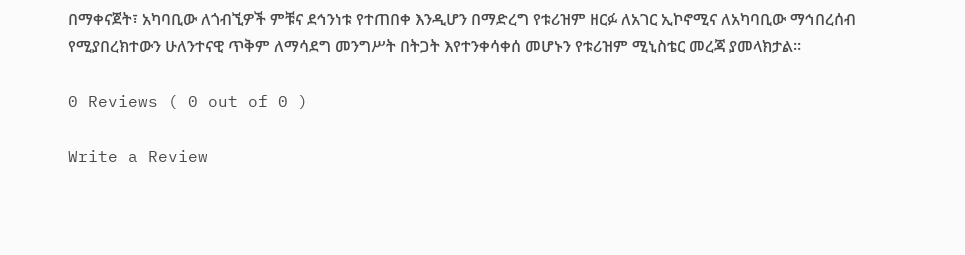በማቀናጀት፣ አካባቢው ለጎብኚዎች ምቹና ደኅንነቱ የተጠበቀ እንዲሆን በማድረግ የቱሪዝም ዘርፉ ለአገር ኢኮኖሚና ለአካባቢው ማኅበረሰብ የሚያበረክተውን ሁለንተናዊ ጥቅም ለማሳደግ መንግሥት በትጋት እየተንቀሳቀሰ መሆኑን የቱሪዝም ሚኒስቴር መረጃ ያመላክታል፡፡

0 Reviews ( 0 out of 0 )

Write a Review